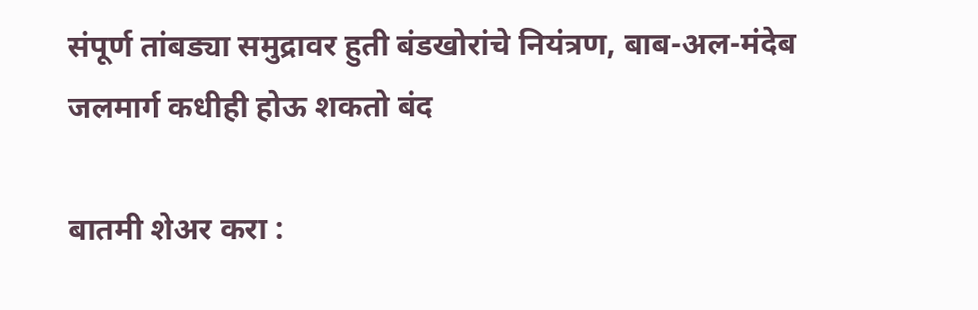संपूर्ण तांबड्या समुद्रावर हुती बंडखोरांचे नियंत्रण, बाब-अल-मंदेब जलमार्ग कधीही होऊ शकतो बंद

बातमी शेअर करा :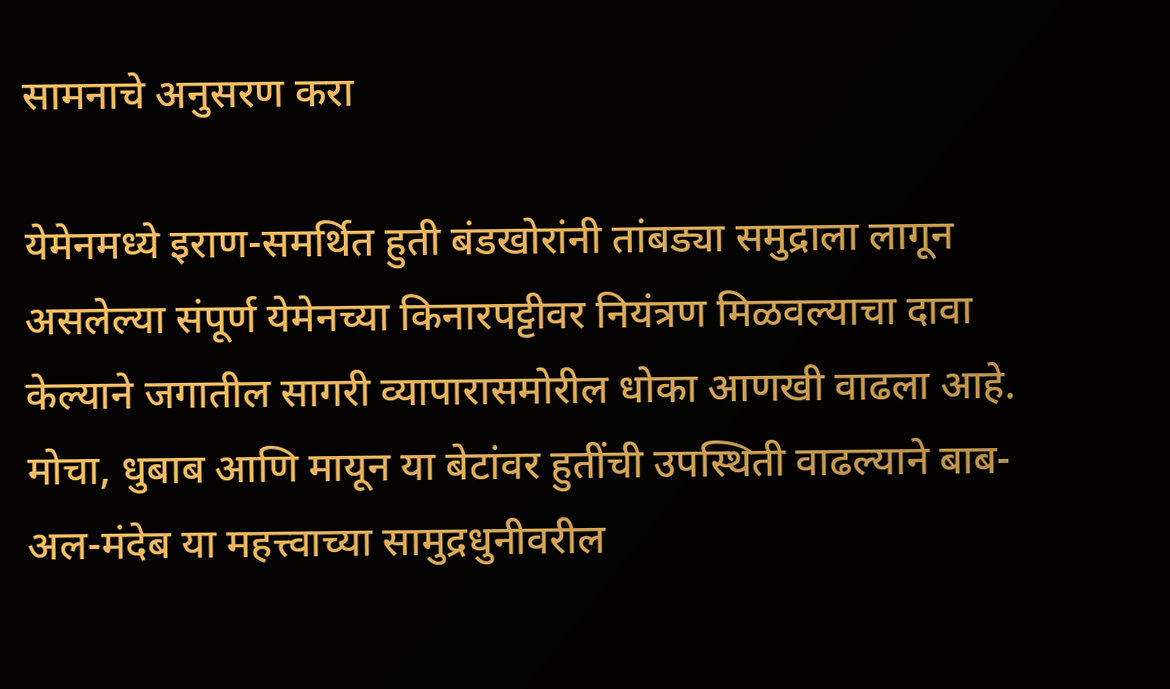सामनाचे अनुसरण करा

येमेनमध्ये इराण-समर्थित हुती बंडखोरांनी तांबड्या समुद्राला लागून असलेल्या संपूर्ण येमेनच्या किनारपट्टीवर नियंत्रण मिळवल्याचा दावा केल्याने जगातील सागरी व्यापारासमोरील धोका आणखी वाढला आहे. मोचा, धुबाब आणि मायून या बेटांवर हुतींची उपस्थिती वाढल्याने बाब-अल-मंदेब या महत्त्वाच्या सामुद्रधुनीवरील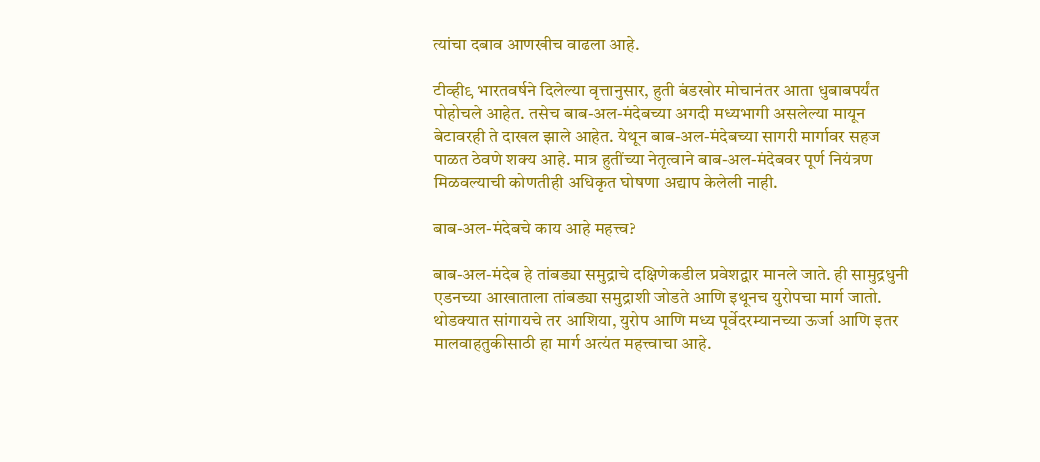त्यांचा दबाव आणखीच वाढला आहे.

टीव्ही९ भारतवर्षने दिलेल्या वृत्तानुसार, हुती बंडखोर मोचानंतर आता धुबाबपर्यंत पोहोचले आहेत. तसेच बाब-अल-मंदेबच्या अगदी मध्यभागी असलेल्या मायून बेटावरही ते दाखल झाले आहेत. येथून बाब-अल-मंदेबच्या सागरी मार्गावर सहज पाळत ठेवणे शक्य आहे. मात्र हुतींच्या नेतृत्वाने बाब-अल-मंदेबवर पूर्ण नियंत्रण मिळवल्याची कोणतीही अधिकृत घोषणा अद्याप केलेली नाही.

बाब-अल-मंदेबचे काय आहे महत्त्व?

बाब-अल-मंदेब हे तांबड्या समुद्राचे दक्षिणेकडील प्रवेशद्वार मानले जाते. ही सामुद्रधुनी एडनच्या आखाताला तांबड्या समुद्राशी जोडते आणि इथूनच युरोपचा मार्ग जातो. थोडक्यात सांगायचे तर आशिया, युरोप आणि मध्य पूर्वेदरम्यानच्या ऊर्जा आणि इतर मालवाहतुकीसाठी हा मार्ग अत्यंत महत्त्वाचा आहे.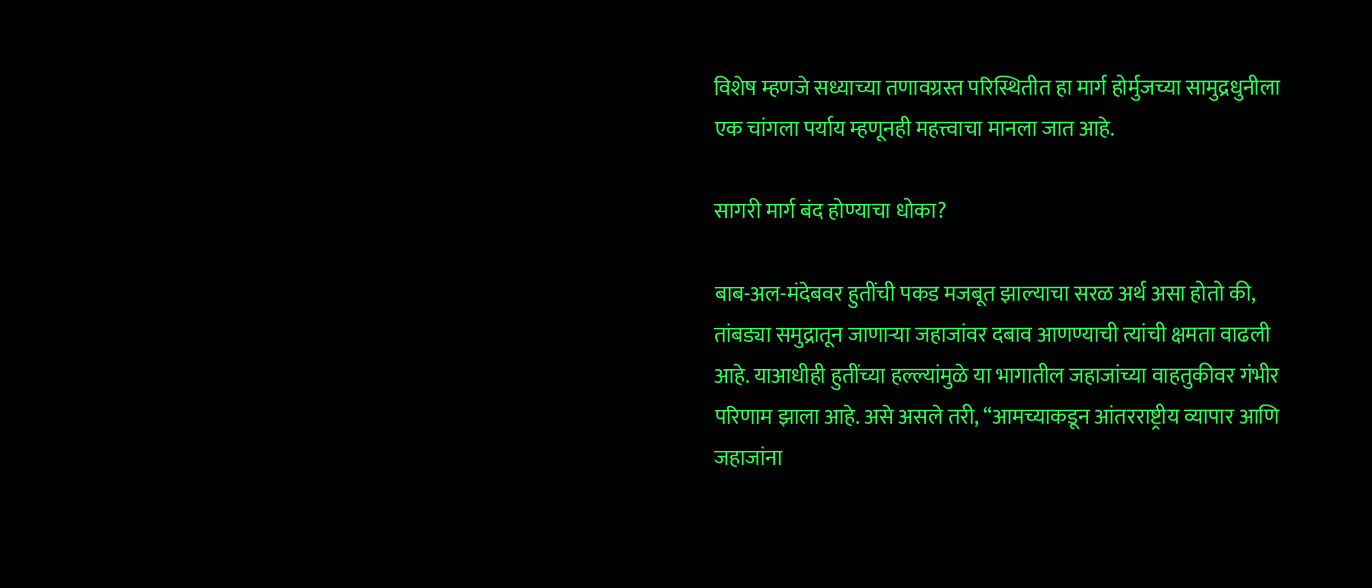विशेष म्हणजे सध्याच्या तणावग्रस्त परिस्थितीत हा मार्ग होर्मुजच्या सामुद्रधुनीला एक चांगला पर्याय म्हणूनही महत्त्वाचा मानला जात आहे.

सागरी मार्ग बंद होण्याचा धोका?

बाब-अल-मंदेबवर हुतींची पकड मजबूत झाल्याचा सरळ अर्थ असा होतो की, तांबड्या समुद्रातून जाणाऱ्या जहाजांवर दबाव आणण्याची त्यांची क्षमता वाढली आहे. याआधीही हुतींच्या हल्ल्यांमुळे या भागातील जहाजांच्या वाहतुकीवर गंभीर परिणाम झाला आहे. असे असले तरी, “आमच्याकडून आंतरराष्ट्रीय व्यापार आणि जहाजांना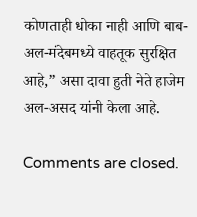कोणताही धोका नाही आणि बाब-अल-मंदेबमध्ये वाहतूक सुरक्षित आहे,” असा दावा हुती नेते हाजेम अल-असद यांनी केला आहे.

Comments are closed.